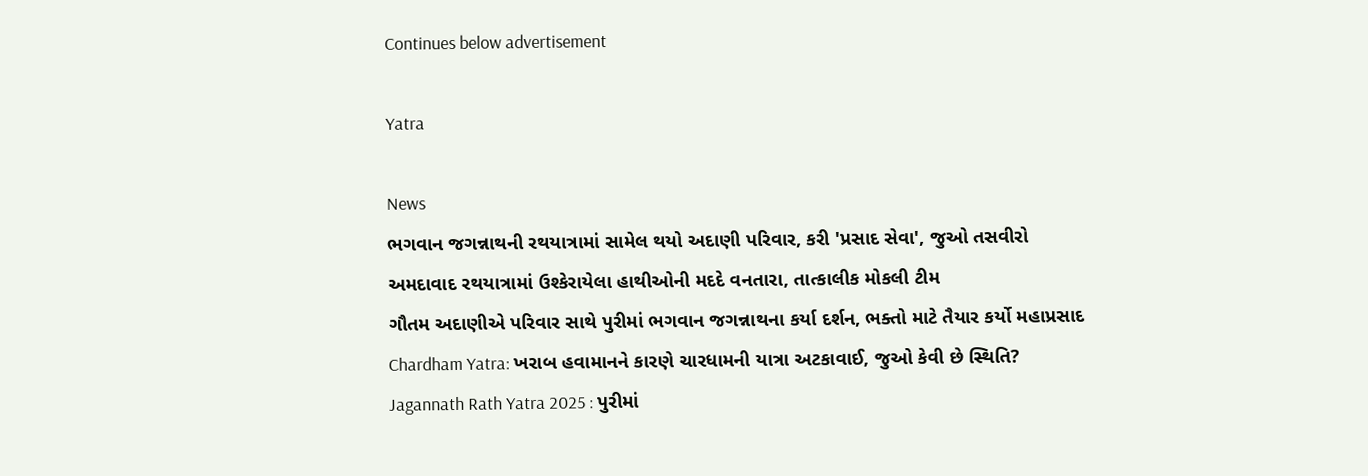Continues below advertisement

Yatra

News
ભગવાન જગન્નાથની રથયાત્રામાં સામેલ થયો અદાણી પરિવાર, કરી 'પ્રસાદ સેવા', જુઓ તસવીરો
અમદાવાદ રથયાત્રામાં ઉશ્કેરાયેલા હાથીઓની મદદે વનતારા, તાત્કાલીક મોકલી ટીમ
ગૌતમ અદાણીએ પરિવાર સાથે પુરીમાં ભગવાન જગન્નાથના કર્યા દર્શન, ભક્તો માટે તૈયાર કર્યો મહાપ્રસાદ
Chardham Yatra: ખરાબ હવામાનને કારણે ચારધામની યાત્રા અટકાવાઈ, જુઓ કેવી છે સ્થિતિ?
Jagannath Rath Yatra 2025 : પુરીમાં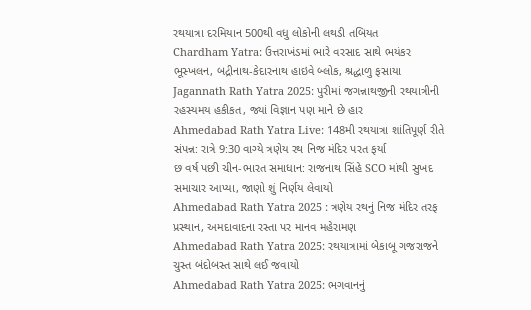રથયાત્રા દરમિયાન 500થી વધુ લોકોની લથડી તબિયત
Chardham Yatra: ઉત્તરાખંડમાં ભારે વરસાદ સાથે ભયંકર ભૂસ્ખલન, બદ્રીનાથ-કેદારનાથ હાઇવે બ્લોક, શ્રદ્ધાળુ ફસાયા
Jagannath Rath Yatra 2025: પુરીમાં જગન્નાથજીની રથયાત્રીની રહસ્યમય હકીકત, જ્યાં વિજ્ઞાન પણ માને છે હાર
Ahmedabad Rath Yatra Live: 148મી રથયાત્રા શાંતિપૂર્ણ રીતે સંપન્ન: રાત્રે 9:30 વાગ્યે ત્રણેય રથ નિજ મંદિર પરત ફર્યા
છ વર્ષ પછી ચીન-ભારત સમાધાન: રાજનાથ સિંહે SCO માંથી સુખદ સમાચાર આપ્યા, જાણો શું નિર્ણય લેવાયો
Ahmedabad Rath Yatra 2025 : ત્રણેય રથનું નિજ મંદિર તરફ પ્રસ્થાન, અમદાવાદના રસ્તા પર માનવ મહેરામણ
Ahmedabad Rath Yatra 2025: રથયાત્રામાં બેકાબૂ ગજરાજને ચુસ્ત બંદોબસ્ત સાથે લઈ જવાયો
Ahmedabad Rath Yatra 2025: ભગવાનનું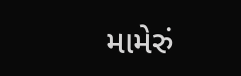મામેરું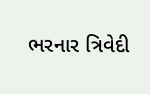ભરનાર ત્રિવેદી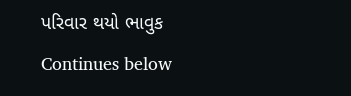પરિવાર થયો ભાવુક
Continues below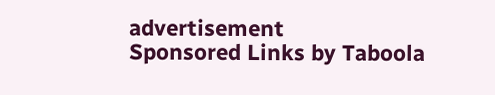advertisement
Sponsored Links by Taboola